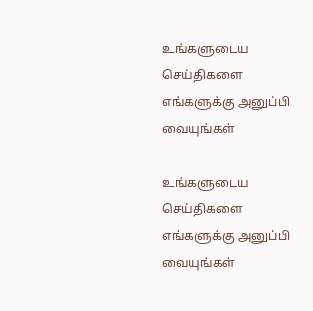உங்களுடைய செய்திகளை எங்களுக்கு அனுப்பி வையுங்கள்

உங்களுடைய செய்திகளை எங்களுக்கு அனுப்பி வையுங்கள்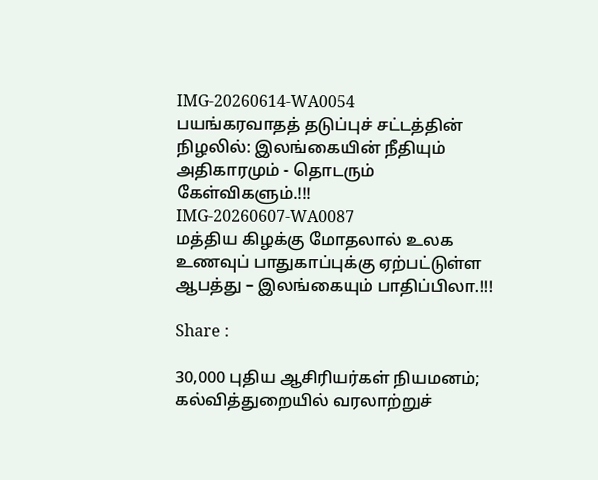IMG-20260614-WA0054
பயங்கரவாதத் தடுப்புச் சட்டத்தின் நிழலில்: இலங்கையின் நீதியும் அதிகாரமும் - தொடரும் கேள்விகளும்.!!!
IMG-20260607-WA0087
மத்திய கிழக்கு மோதலால் உலக உணவுப் பாதுகாப்புக்கு ஏற்பட்டுள்ள ஆபத்து – இலங்கையும் பாதிப்பிலா.!!!

Share :

30,000 புதிய ஆசிரியர்கள் நியமனம்; கல்வித்துறையில் வரலாற்றுச்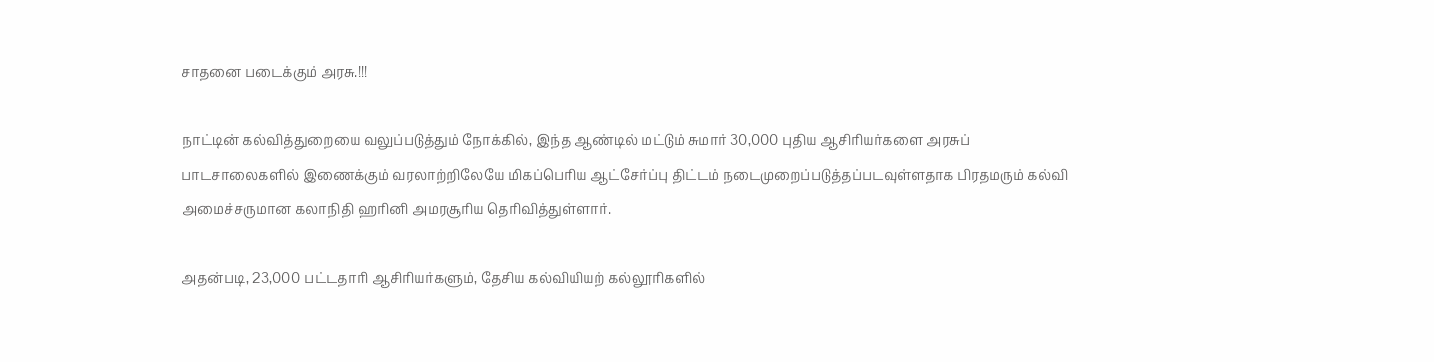சாதனை படைக்கும் அரசு.!!!

நாட்டின் கல்வித்துறையை வலுப்படுத்தும் நோக்கில், இந்த ஆண்டில் மட்டும் சுமார் 30,000 புதிய ஆசிரியர்களை அரசுப் பாடசாலைகளில் இணைக்கும் வரலாற்றிலேயே மிகப்பெரிய ஆட்சேர்ப்பு திட்டம் நடைமுறைப்படுத்தப்படவுள்ளதாக பிரதமரும் கல்வி அமைச்சருமான கலாநிதி ஹரினி அமரசூரிய தெரிவித்துள்ளார்.

அதன்படி, 23,000 பட்டதாரி ஆசிரியர்களும், தேசிய கல்வியியற் கல்லூரிகளில்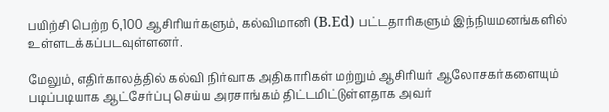பயிற்சி பெற்ற 6,100 ஆசிரியர்களும், கல்விமானி (B.Ed) பட்டதாரிகளும் இந்நியமனங்களில் உள்ளடக்கப்படவுள்ளனர்.

மேலும், எதிர்காலத்தில் கல்வி நிர்வாக அதிகாரிகள் மற்றும் ஆசிரியர் ஆலோசகர்களையும் படிப்படியாக ஆட்சேர்ப்பு செய்ய அரசாங்கம் திட்டமிட்டுள்ளதாக அவர்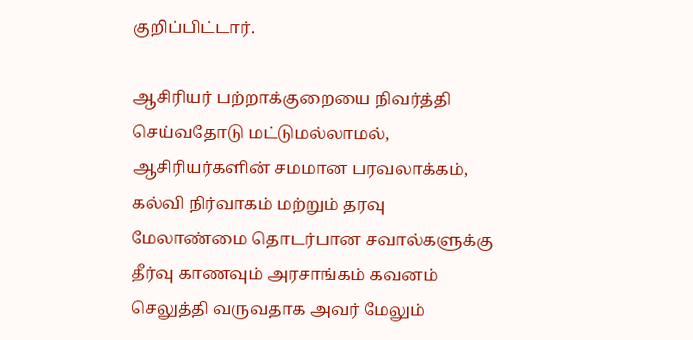குறிப்பிட்டார்.

ஆசிரியர் பற்றாக்குறையை நிவர்த்தி செய்வதோடு மட்டுமல்லாமல், ஆசிரியர்களின் சமமான பரவலாக்கம், கல்வி நிர்வாகம் மற்றும் தரவு மேலாண்மை தொடர்பான சவால்களுக்கு தீர்வு காணவும் அரசாங்கம் கவனம் செலுத்தி வருவதாக அவர் மேலும்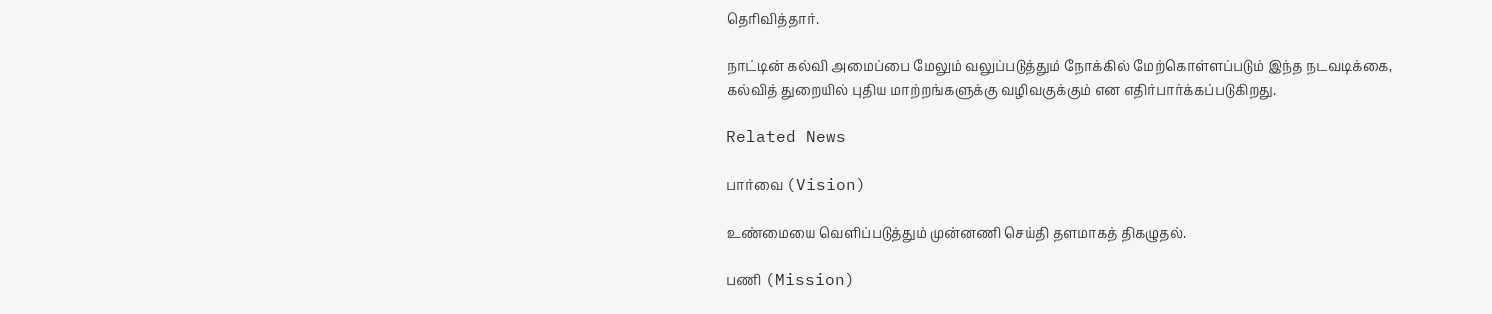தெரிவித்தார்.

நாட்டின் கல்வி அமைப்பை மேலும் வலுப்படுத்தும் நோக்கில் மேற்கொள்ளப்படும் இந்த நடவடிக்கை, கல்வித் துறையில் புதிய மாற்றங்களுக்கு வழிவகுக்கும் என எதிர்பார்க்கப்படுகிறது.

Related News

பார்வை (Vision)

உண்மையை வெளிப்படுத்தும் முன்னணி செய்தி தளமாகத் திகழுதல்.

பணி (Mission)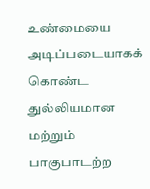உண்மையை அடிப்படையாகக் கொண்ட துல்லியமான மற்றும் பாகுபாடற்ற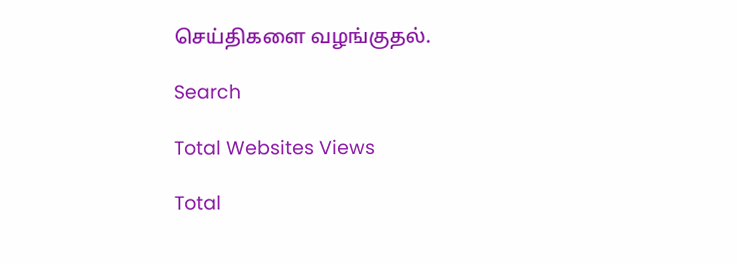செய்திகளை வழங்குதல்.

Search

Total Websites Views

Total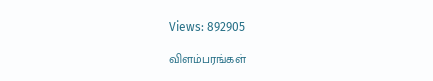Views: 892905

விளம்பரங்கள்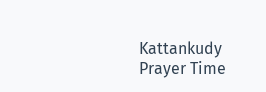Kattankudy Prayer Time